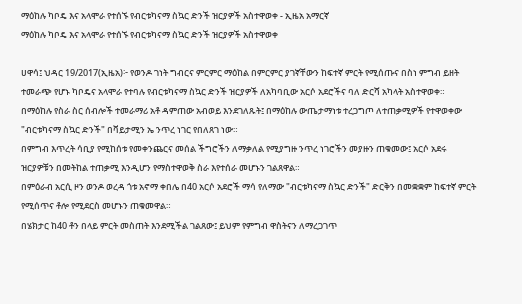ማዕከሉ ካቦዴ እና አላሞራ የተሰኙ የብርቱካናማ ስኳር ድንች ዝርያዎች አስተዋወቀ - ኢዜአ አማርኛ
ማዕከሉ ካቦዴ እና አላሞራ የተሰኙ የብርቱካናማ ስኳር ድንች ዝርያዎች አስተዋወቀ

ሀዋሳ፤ ህዳር 19/2017(ኢዜአ)፦ የወንዶ ገነት ግብርና ምርምር ማዕከል በምርምር ያገኛቸውን ከፍተኛ ምርት የሚሰጡና በስነ ምግብ ይዘት ተመራጭ የሆኑ ካቦዴና አላሞራ የተባሉ የብርቱካናማ ስኳር ድንች ዝርያዎች ለአካባቢው አርሶ አደሮችና ባለ ድርሻ አካላት አስተዋወቀ።
በማዕከሉ የስራ ስር ሰብሎች ተመራማሪ አቶ ዳምጠው አብወይ እንደገለጹት፤ በማዕከሉ ውጤታማነቱ ተረጋግጦ ለተጠቃሚዎች የተዋወቀው "ብርቱካናማ ስኳር ድንች" በቫይታሚን ኤ ንጥረ ነገር የበለጸገ ነው።
በምግብ እጥረት ሳቢያ የሚከሰቱ የመቀንጨርና መሰል ችግሮችን ለማቃለል የሚያግዙ ንጥረ ነገሮችን መያዙን ጠቁመው፤ አርሶ አደሩ ዝርያዎቹን በመትከል ተጠቃሚ እንዲሆን የማስተዋወቅ ስራ እየተሰራ መሆኑን ገልጸዋል።
በምዕራብ አርሲ ዞን ወንዶ ወረዳ ጎቱ አኖማ ቀበሌ በ40 አርሶ አደሮች ማሳ የለማው "ብርቱካናማ ስኳር ድንች" ድርቅን በመቋቋም ከፍተኛ ምርት የሚሰጥና ቶሎ የሚደርስ መሆኑን ጠቁመዋል።
በሄክታር ከ40 ቶን በላይ ምርት መስጠት እንደሚችል ገልጸው፤ ይህም የምግብ ዋስትናን ለማረጋገጥ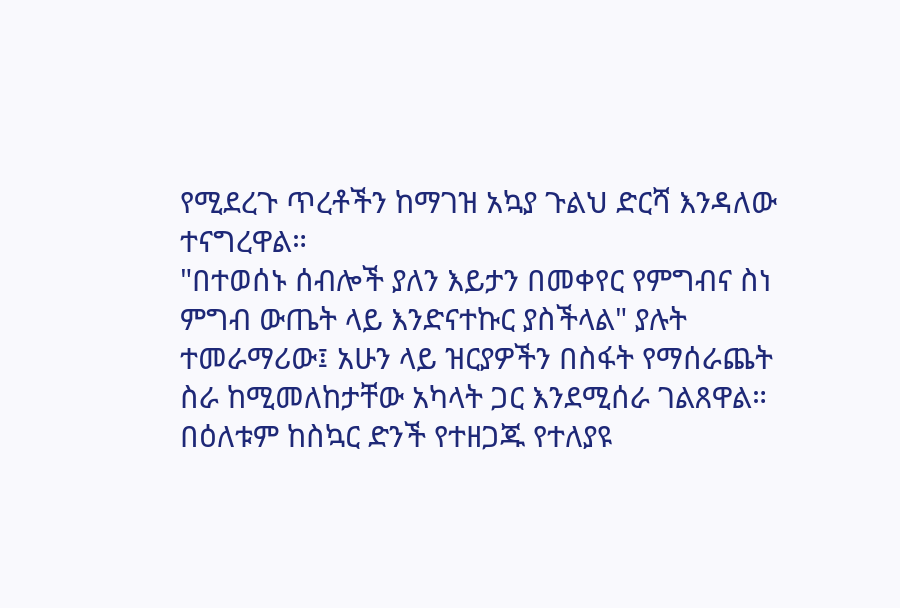የሚደረጉ ጥረቶችን ከማገዝ አኳያ ጉልህ ድርሻ እንዳለው ተናግረዋል።
"በተወሰኑ ሰብሎች ያለን እይታን በመቀየር የምግብና ስነ ምግብ ውጤት ላይ እንድናተኩር ያስችላል" ያሉት ተመራማሪው፤ አሁን ላይ ዝርያዎችን በስፋት የማሰራጨት ስራ ከሚመለከታቸው አካላት ጋር እንደሚሰራ ገልጸዋል።
በዕለቱም ከስኳር ድንች የተዘጋጁ የተለያዩ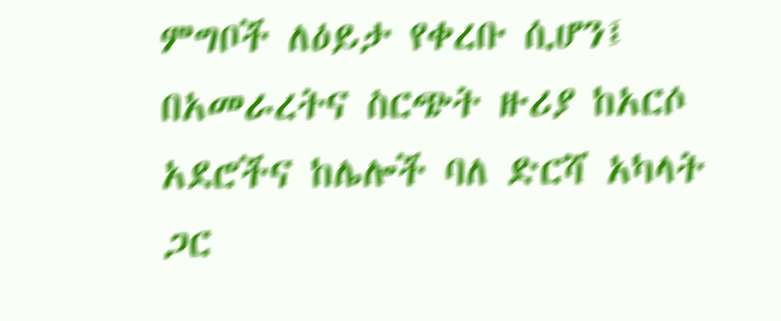ምግቦች ለዕይታ የቀረቡ ሲሆን፤ በአመራረትና ስርጭት ዙሪያ ከአርሶ አደሮችና ከሌሎች ባለ ድርሻ አካላት ጋር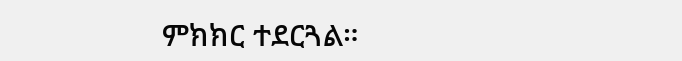ምክክር ተደርጓል።